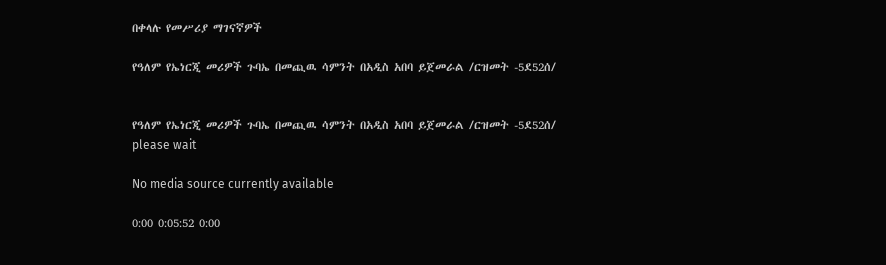በቀላሉ የመሥሪያ ማገናኛዎች

የዓለም የኤነርጂ መሪዎች ጉባኤ በመጪዉ ሳምንት በአዲስ አበባ ይጀመራል /ርዝመት -5ደ52ሰ/


የዓለም የኤነርጂ መሪዎች ጉባኤ በመጪዉ ሳምንት በአዲስ አበባ ይጀመራል /ርዝመት -5ደ52ሰ/
please wait

No media source currently available

0:00 0:05:52 0:00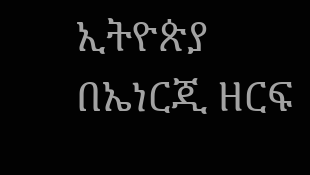ኢትዮጵያ በኤነርጂ ዘርፍ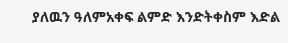ያለዉን ዓለምአቀፍ ልምድ እንድትቀስም እድል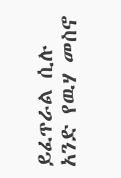ይፈጥራል ሲሉ አንድ የዉሃ መስኖ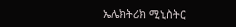ኤሌክትሪክ ሚኒስትር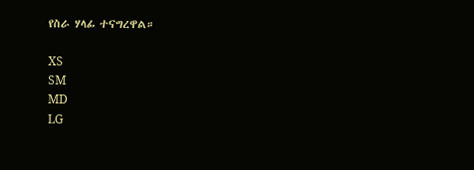የስራ ሃላፊ ተናግረዋል።

XS
SM
MD
LG